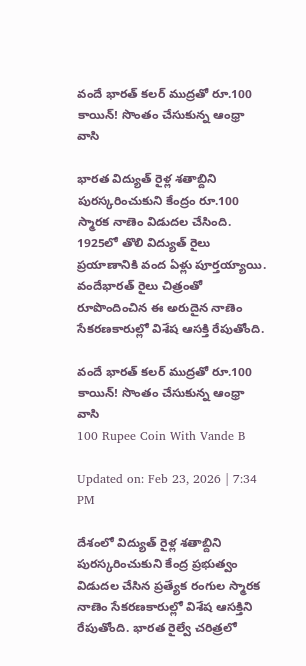వందే భారత్‌ కలర్‌ ముద్రతో రూ.100 కాయిన్‌! సొంతం చేసుకున్న ఆంధ్రా వాసి

భారత విద్యుత్ రైళ్ల శతాబ్దిని పురస్కరించుకుని కేంద్రం రూ.100 స్మారక నాణెం విడుదల చేసింది. 1925లో తొలి విద్యుత్ రైలు ప్రయాణానికి వంద ఏళ్లు పూర్తయ్యాయి. వందేభారత్ రైలు చిత్రంతో రూపొందించిన ఈ అరుదైన నాణెం సేకరణకారుల్లో విశేష ఆసక్తి రేపుతోంది.

వందే భారత్‌ కలర్‌ ముద్రతో రూ.100 కాయిన్‌! సొంతం చేసుకున్న ఆంధ్రా వాసి
100 Rupee Coin With Vande B

Updated on: Feb 23, 2026 | 7:34 PM

దేశంలో విద్యుత్‌ రైళ్ల శతాబ్దిని పురస్కరించుకుని కేంద్ర ప్రభుత్వం విడుదల చేసిన ప్రత్యేక రంగుల స్మారక నాణెం సేకరణకారుల్లో విశేష ఆసక్తిని రేపుతోంది. భారత రైల్వే చరిత్రలో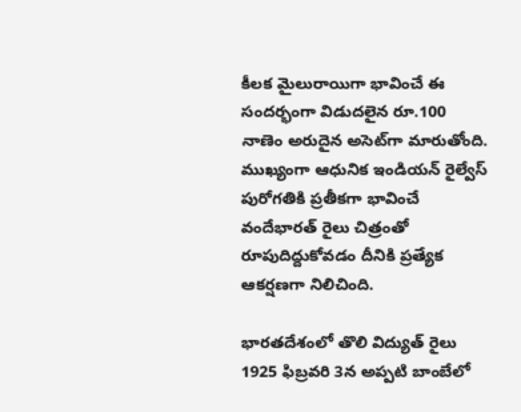కీలక మైలురాయిగా భావించే ఈ సందర్భంగా విడుదలైన రూ.100 నాణెం అరుదైన అసెట్‌గా మారుతోంది. ముఖ్యంగా ఆధునిక ఇండియన్‌ రైల్వేస్‌ పురోగతికి ప్రతీకగా భావించే వందేభారత్‌ రైలు చిత్రంతో రూపుదిద్దుకోవడం దీనికి ప్రత్యేక ఆకర్షణగా నిలిచింది.

భారతదేశంలో తొలి విద్యుత్‌ రైలు 1925 ఫిబ్రవరి 3న అప్పటి బాంబేలో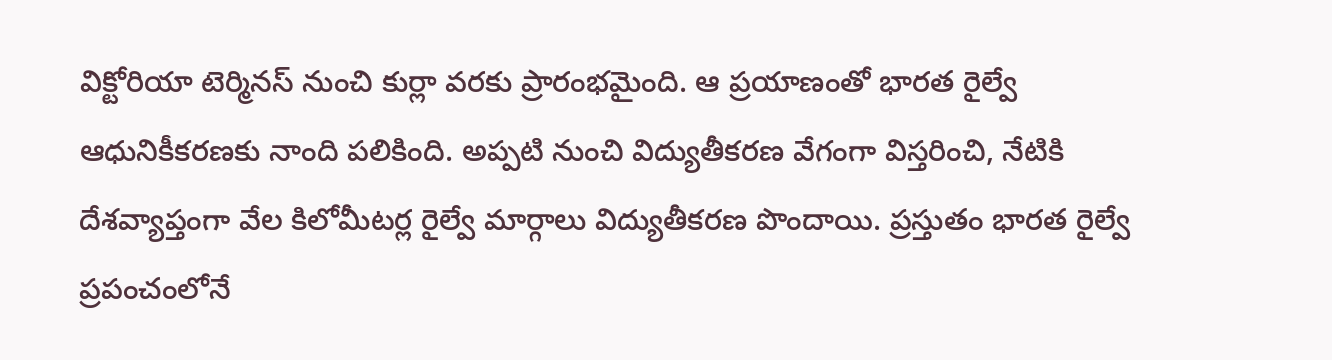విక్టోరియా టెర్మినస్‌ నుంచి కుర్లా వరకు ప్రారంభమైంది. ఆ ప్రయాణంతో భారత రైల్వే ఆధునికీకరణకు నాంది పలికింది. అప్పటి నుంచి విద్యుతీకరణ వేగంగా విస్తరించి, నేటికి దేశవ్యాప్తంగా వేల కిలోమీటర్ల రైల్వే మార్గాలు విద్యుతీకరణ పొందాయి. ప్రస్తుతం భారత రైల్వే ప్రపంచంలోనే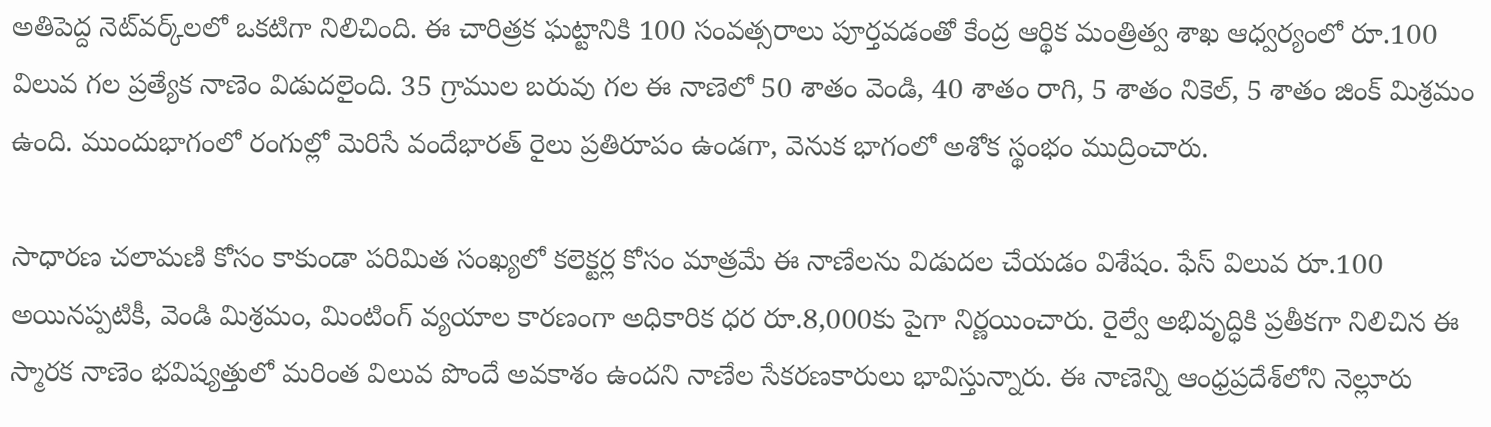అతిపెద్ద నెట్‌వర్క్‌లలో ఒకటిగా నిలిచింది. ఈ చారిత్రక ఘట్టానికి 100 సంవత్సరాలు పూర్తవడంతో కేంద్ర ఆర్థిక మంత్రిత్వ శాఖ ఆధ్వర్యంలో రూ.100 విలువ గల ప్రత్యేక నాణెం విడుదలైంది. 35 గ్రాముల బరువు గల ఈ నాణెలో 50 శాతం వెండి, 40 శాతం రాగి, 5 శాతం నికెల్‌, 5 శాతం జింక్‌ మిశ్రమం ఉంది. ముందుభాగంలో రంగుల్లో మెరిసే వందేభారత్‌ రైలు ప్రతిరూపం ఉండగా, వెనుక భాగంలో అశోక స్థంభం ముద్రించారు.

సాధారణ చలామణి కోసం కాకుండా పరిమిత సంఖ్యలో కలెక్టర్ల కోసం మాత్రమే ఈ నాణేలను విడుదల చేయడం విశేషం. ఫేస్ విలువ రూ.100 అయినప్పటికీ, వెండి మిశ్రమం, మింటింగ్ వ్యయాల కారణంగా అధికారిక ధర రూ.8,000కు పైగా నిర్ణయించారు. రైల్వే అభివృద్ధికి ప్రతీకగా నిలిచిన ఈ స్మారక నాణెం భవిష్యత్తులో మరింత విలువ పొందే అవకాశం ఉందని నాణేల సేకరణకారులు భావిస్తున్నారు. ఈ నాణెన్ని ఆంధ్రప్రదేశ్‌లోని నెల్లూరు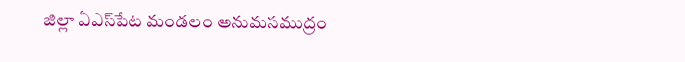జిల్లా ఏఎస్‌పేట మండలం అనుమసముద్రం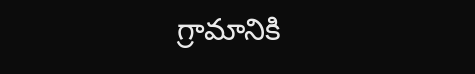గ్రామానికి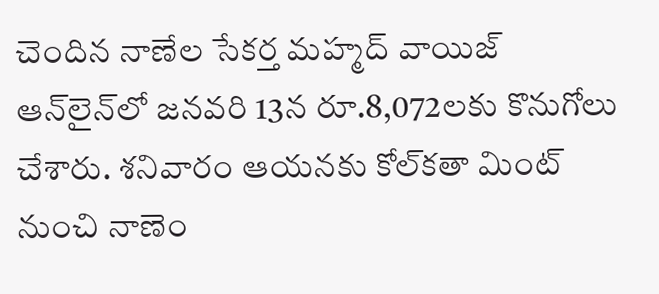చెందిన నాణేల సేకర్త మహ్మద్‌ వాయిజ్‌ ఆన్‌లైన్‌లో జనవరి 13న రూ.8,072లకు కొనుగోలు చేశారు. శనివారం ఆయనకు కోల్‌కతా మింట్‌ నుంచి నాణెం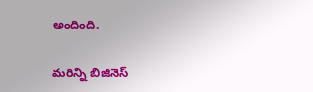అందింది.

మరిన్ని బిజినెస్‌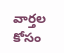వార్తల కోసం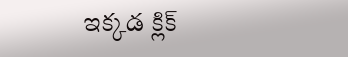ఇక్కడ క్లిక్‌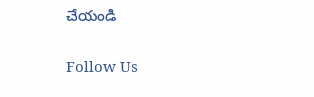చేయండి

Follow Us